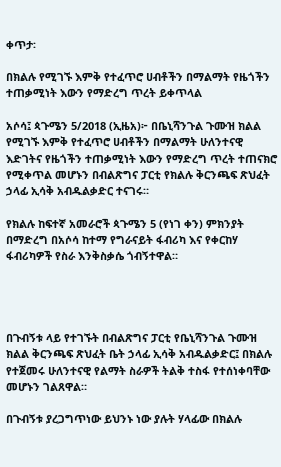ቀጥታ፡

በክልሉ የሚገኙ እምቅ የተፈጥሮ ሀብቶችን በማልማት የዜጎችን ተጠቃሚነት እውን የማድረግ ጥረት ይቀጥላል

አሶሳ፤ ጳጉሜን 5/2018 (ኢዜአ)፦ በቤኒሻንጉል ጉሙዝ ክልል የሚገኙ እምቅ የተፈጥሮ ሀብቶችን በማልማት ሁለንተናዊ እድገትና የዜጎችን ተጠቃሚነት እውን የማድረግ ጥረት ተጠናክሮ የሚቀጥል መሆኑን በብልጽግና ፓርቲ የክልሉ ቅርንጫፍ ጽህፈት ኃላፊ ኢሳቅ አብዱልቃድር ተናገሩ።

የክልሉ ከፍተኛ አመራሮች ጳጉሜን 5 (የነገ ቀን) ምክንያት በማድረግ በአሶሳ ከተማ የግራናይት ፋብሪካ እና የቀርከሃ ፋብሪካዎች የስራ እንቅስቃሴ ጎብኝተዋል።




በጉብኝቱ ላይ የተገኙት በብልጽግና ፓርቲ የቤኒሻንጉል ጉሙዝ ክልል ቅርንጫፍ ጽህፈት ቤት ኃላፊ ኢሳቅ አብዱልቃድር፤ በክልሉ የተጀመሩ ሁለንተናዊ የልማት ስራዎች ትልቅ ተስፋ የተሰነቀባቸው መሆኑን ገልጸዋል።

በጉብኝቱ ያረጋግጥነው ይህንኑ ነው ያሉት ሃላፊው በክልሉ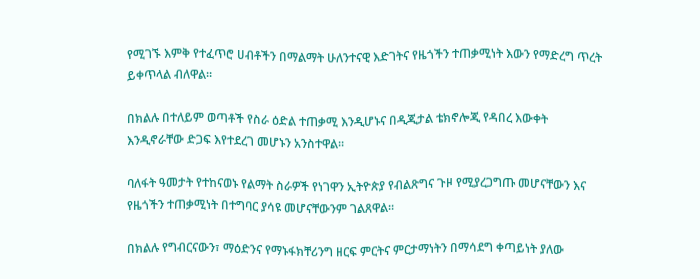የሚገኙ እምቅ የተፈጥሮ ሀብቶችን በማልማት ሁለንተናዊ እድገትና የዜጎችን ተጠቃሚነት እውን የማድረግ ጥረት ይቀጥላል ብለዋል።

በክልሉ በተለይም ወጣቶች የስራ ዕድል ተጠቃሚ እንዲሆኑና በዲጂታል ቴክኖሎጂ የዳበረ እውቀት እንዲኖራቸው ድጋፍ እየተደረገ መሆኑን አንስተዋል።

ባለፋት ዓመታት የተከናወኑ የልማት ስራዎች የነገዋን ኢትዮጵያ የብልጽግና ጉዞ የሚያረጋግጡ መሆናቸውን እና የዜጎችን ተጠቃሚነት በተግባር ያሳዩ መሆናቸውንም ገልጸዋል።

በክልሉ የግብርናውን፣ ማዕድንና የማኑፋክቸሪንግ ዘርፍ ምርትና ምርታማነትን በማሳደግ ቀጣይነት ያለው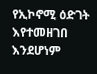የኢኮኖሚ ዕድገት እየተመዘገበ እንደሆነም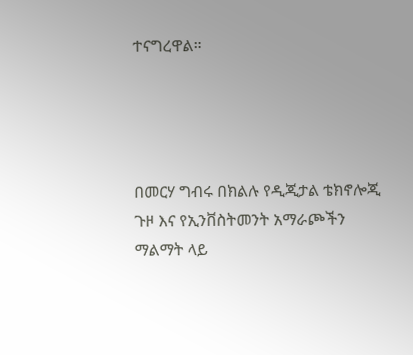ተናግረዋል።




በመርሃ ግብሩ በክልሉ የዲጂታል ቴክኖሎጂ ጉዞ እና የኢንቨስትመንት አማራጮችን ማልማት ላይ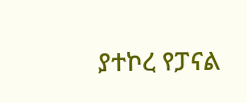ያተኮረ የፓናል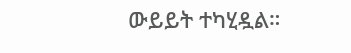ውይይት ተካሂዷል።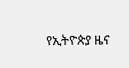የኢትዮጵያ ዜና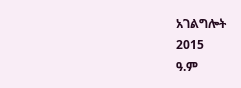አገልግሎት
2015
ዓ.ም